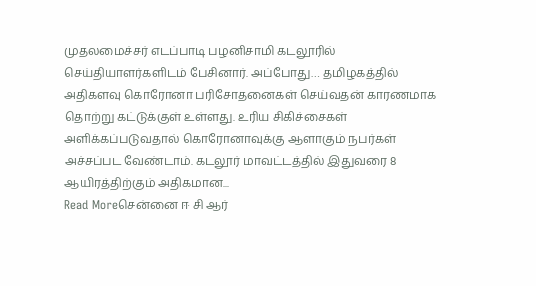முதலமைச்சர் எடப்பாடி பழனிசாமி கடலூரில் செய்தியாளர்களிடம் பேசினார். அப்போது… தமிழகத்தில் அதிகளவு கொரோனா பரிசோதனைகள் செய்வதன் காரணமாக தொற்று கட்டுக்குள் உள்ளது. உரிய சிகிச்சைகள் அளிக்கப்படுவதால் கொரோனாவுக்கு ஆளாகும் நபர்கள் அச்சப்பட வேண்டாம். கடலூர் மாவட்டத்தில் இதுவரை 8 ஆயிரத்திற்கும் அதிகமான...
Read Moreசென்னை ஈ சி ஆர்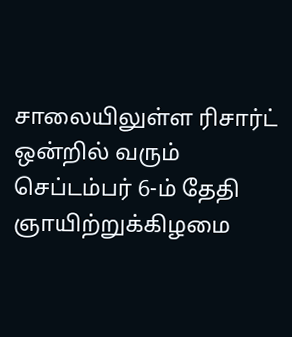சாலையிலுள்ள ரிசார்ட் ஒன்றில் வரும் செப்டம்பர் 6-ம் தேதி ஞாயிற்றுக்கிழமை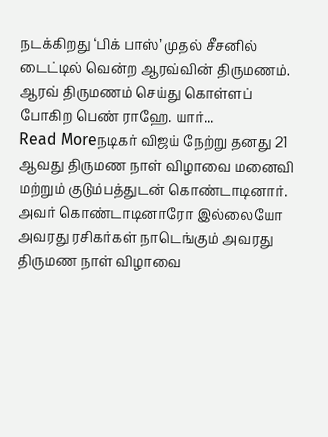நடக்கிறது ‘பிக் பாஸ்’ முதல் சீசனில் டைட்டில் வென்ற ஆரவ்வின் திருமணம். ஆரவ் திருமணம் செய்து கொள்ளப் போகிற பெண் ராஹே. யார்...
Read Moreநடிகர் விஜய் நேற்று தனது 21 ஆவது திருமண நாள் விழாவை மனைவி மற்றும் குடும்பத்துடன் கொண்டாடினார். அவர் கொண்டாடினாரோ இல்லையோ அவரது ரசிகர்கள் நாடெங்கும் அவரது திருமண நாள் விழாவை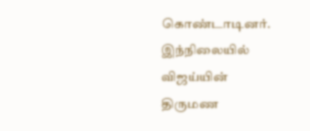கொண்டாடினர். இந்நிலையில் விஜய்யின் திருமண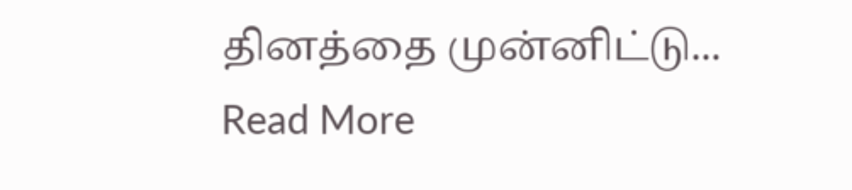தினத்தை முன்னிட்டு...
Read More